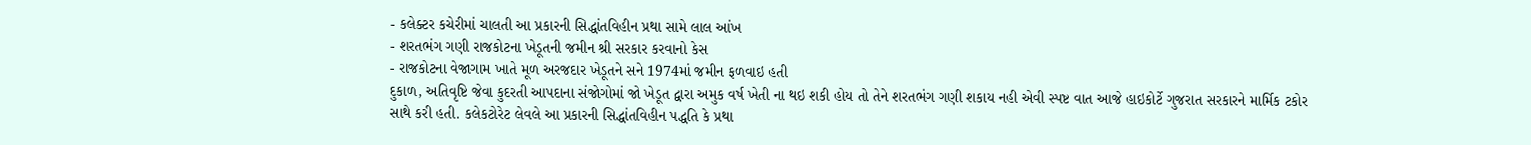- કલેક્ટર કચેરીમાં ચાલતી આ પ્રકારની સિદ્ધાંતવિહીન પ્રથા સામે લાલ આંખ
- શરતભંગ ગણી રાજકોટના ખેડૂતની જમીન શ્રી સરકાર કરવાનો કેસ
- રાજકોટના વેજાગામ ખાતે મૂળ અરજદાર ખેડૂતને સને 1974માં જમીન ફળવાઇ હતી
દુકાળ, અતિવૃષ્ટિ જેવા કુદરતી આપદાના સંજોગોમાં જો ખેડૂત દ્વારા અમુક વર્ષ ખેતી ના થઇ શકી હોય તો તેને શરતભંગ ગણી શકાય નહી એવી સ્પષ્ટ વાત આજે હાઇકોર્ટે ગુજરાત સરકારને માર્મિક ટકોર સાથે કરી હતી. કલેકટોરેટ લેવલે આ પ્રકારની સિદ્ધાંતવિહીન પદ્ધતિ કે પ્રથા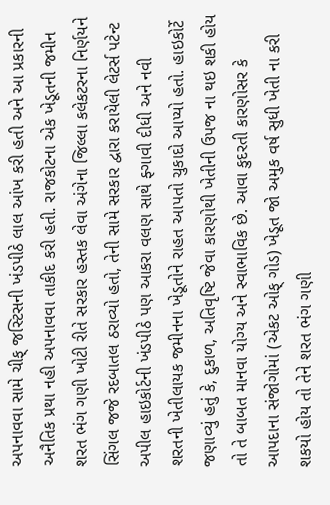અપનાવવા સામે ચીફ્ જસ્ટિસની ખંડપીઠે લાલ આંખ કરી હતી અને આ પ્રકારની અનૈતિક પ્રથા નહી અપનાવવા તાકીદ કરી હતી. રાજકોટના એક ખેડૂતની જમીન શરત ભંગ ગણી ખોટી રીતે સરકાર હસ્તક લેવા અંગેના જિલ્લા કલેકટરના નિર્ણયને સિંગલ જજે રદબાતલ ઠરાવ્યો હતો, તેની સામે સરકાર દ્વારા કરાયેલી લેટર્સ પટેન્ટ અપીલ હાઇકોર્ટની ખંડપીઠે પણ આકરા વલણ સાથે ફ્ગાવી દીધી અને નવી શરતની ખેતીલાયક જમીનના ખેડૂતોને રાહત આપતો ચુકાદો આપ્યો હતો. હાઇકોર્ટે જણાવ્યું હતું કે, દુકાળ, અતિવૃષ્ટિ જેવા કારણોથી ખેતીની ઉપજ ના થઇ શકી હોય તો તે બાબત માનવા યોગ્ય અને સ્વાભાવિક છે. આવા કુદરતી કારણોસર કે આપદાના સંજોગોમાં (એકટ ઓફ્ ગોડ) ખેડૂત જો અમુક વર્ષ સુધી ખેતી ના કરી શકયો હોય તો તેને શરત ભંગ ગણી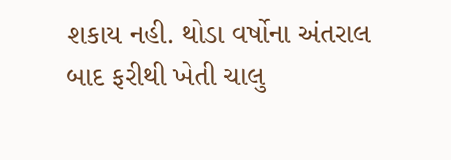શકાય નહી. થોડા વર્ષોના અંતરાલ બાદ ફરીથી ખેતી ચાલુ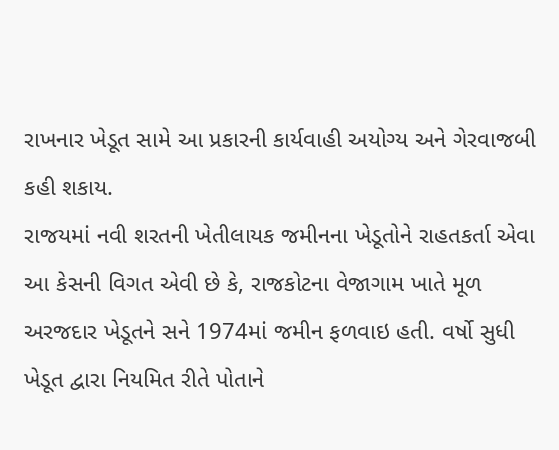રાખનાર ખેડૂત સામે આ પ્રકારની કાર્યવાહી અયોગ્ય અને ગેરવાજબી કહી શકાય.
રાજયમાં નવી શરતની ખેતીલાયક જમીનના ખેડૂતોને રાહતકર્તા એવા આ કેસની વિગત એવી છે કે, રાજકોટના વેજાગામ ખાતે મૂળ અરજદાર ખેડૂતને સને 1974માં જમીન ફળવાઇ હતી. વર્ષો સુધી ખેડૂત દ્વારા નિયમિત રીતે પોતાને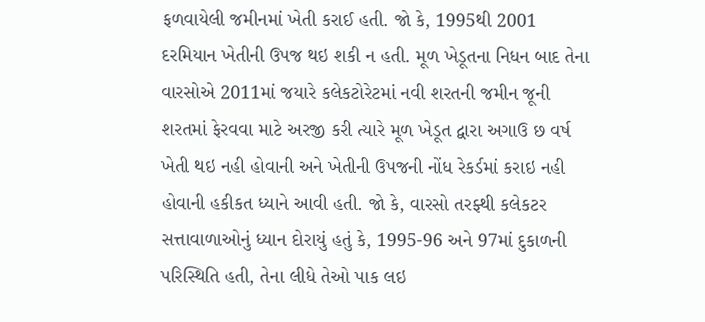ફળવાયેલી જમીનમાં ખેતી કરાઈ હતી. જો કે, 1995થી 2001 દરમિયાન ખેતીની ઉપજ થઇ શકી ન હતી. મૂળ ખેડૂતના નિધન બાદ તેના વારસોએ 2011માં જયારે કલેકટોરેટમાં નવી શરતની જમીન જૂની શરતમાં ફેરવવા માટે અરજી કરી ત્યારે મૂળ ખેડૂત દ્વારા અગાઉ છ વર્ષ ખેતી થઇ નહી હોવાની અને ખેતીની ઉપજની નોંધ રેકર્ડમાં કરાઇ નહી હોવાની હકીકત ધ્યાને આવી હતી. જો કે, વારસો તરફ્થી કલેકટર સત્તાવાળાઓનું ધ્યાન દોરાયું હતું કે, 1995-96 અને 97માં દુકાળની પરિસ્થિતિ હતી, તેના લીધે તેઓ પાક લઇ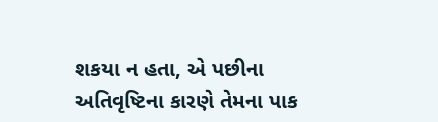શકયા ન હતા, એ પછીના અતિવૃષ્ટિના કારણે તેમના પાક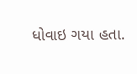ધોવાઇ ગયા હતા.